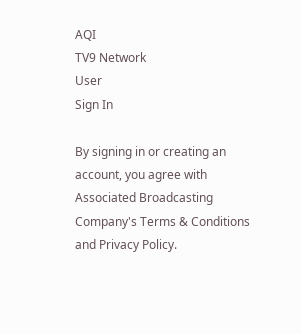AQI
TV9 Network
User
Sign In

By signing in or creating an account, you agree with Associated Broadcasting Company's Terms & Conditions and Privacy Policy.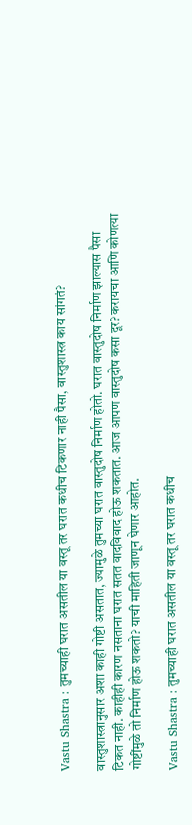Vastu Shastra : तुमच्याही घरात असतील या वस्तू तर घरात कधीच टिकणार नाही पैसा, वास्तुशास्त्र काय सांगतं?

वास्तुशास्त्रानुसार अशा काही गोष्टी असतात, ज्यामुळे तुमच्या घरात वास्तुदोष निर्माण होतो. घरात वास्तुदोष निर्माण झाल्यास पैसा टिकत नाही. काहीही कारण नसताना घरात सतत वादविवाद होऊ शकतात. आज आपण वास्तुदोष कसा दूर? करायचा आणि कोणत्या गोष्टींमुळे तो निर्माण होऊ शकतो? याची माहिती जाणून घेणार आहोत.

Vastu Shastra : तुमच्याही घरात असतील या वस्तू तर घरात कधीच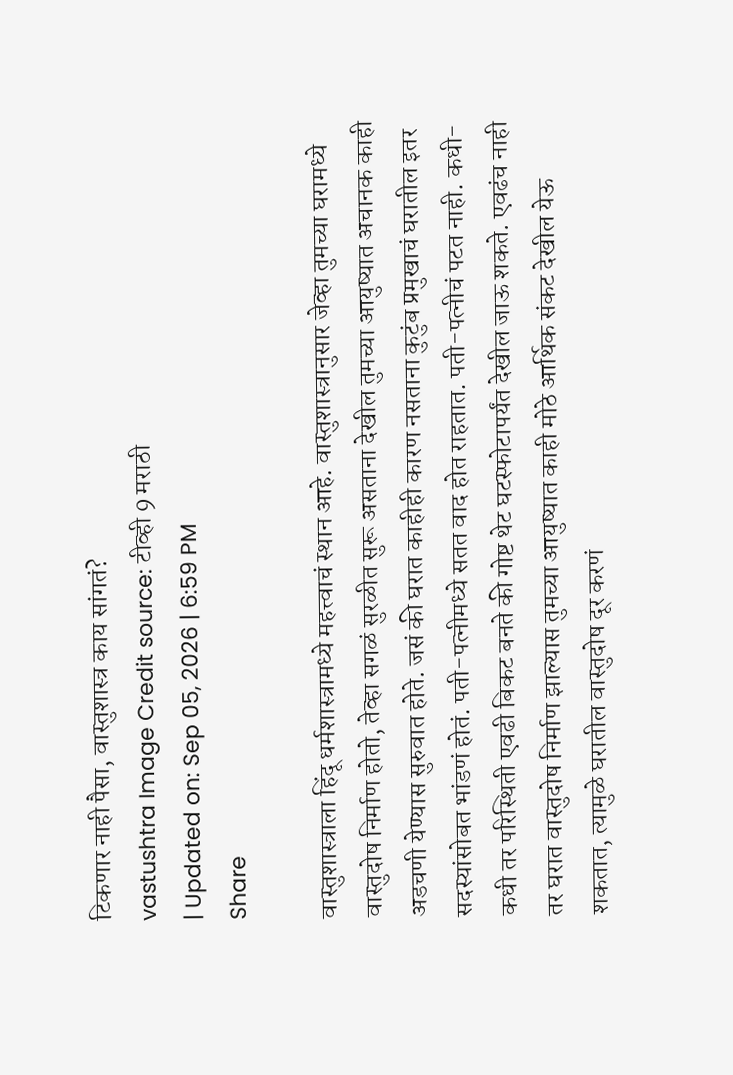टिकणार नाही पैसा, वास्तुशास्त्र काय सांगतं?
vastushtra Image Credit source: टीव्ही 9 मराठी
| Updated on: Sep 05, 2026 | 6:59 PM
Share

वास्तुशास्त्राला हिंदू धर्मशास्त्रामध्ये महत्त्वाचं स्थान आहे. वास्तुशास्त्रानुसार जेव्हा तुमच्या घरामध्ये वास्तुदोष निर्माण होतो, तेव्हा सगळं सुरळीत सुरू असताना देखील तुमच्या आयुष्यात अचानक काही अडचणी येण्यास सुरुवात होते. जसं की घरात काहीही कारण नसताना कुटुंब प्रमुखाचं घरातील इतर सदस्यांसोबत भांडणं होतं. पती-पत्नीमध्ये सतत वाद होत राहतात. पती-पत्नीचं पटत नाही. कधी-कधी तर परिस्थिती एवढी बिकट बनते की गोष्ट थेट घटस्फोटापर्यंत देखील जाऊ शकते. एवढंच नाही तर घरात वास्तुदोष निर्माण झाल्यास तुमच्या आयुष्यात काही मोठे आर्थिक संकट देखील येऊ शकतात, त्यामुळे घरातील वास्तुदोष दूर करणं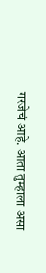गरजेचं आहे. आता तुम्हाला असा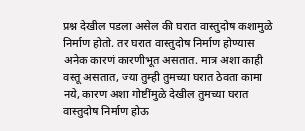प्रश्न देखील पडला असेल की घरात वास्तुदोष कशामुळे निर्माण होतो. तर घरात वास्तुदोष निर्माण होण्यास अनेक कारणं कारणीभूत असतात. मात्र अशा काही वस्तू असतात, ज्या तुम्ही तुमच्या घरात ठेवता कामा नये, कारण अशा गोष्टींमुळे देखील तुमच्या घरात वास्तुदोष निर्माण होऊ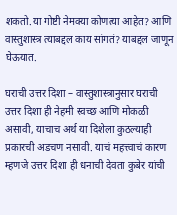शकतो.या गोष्टी नेमक्या कोणत्या आहेत? आणि वास्तुशास्त्र त्याबद्दल काय सांगतं? याबद्दल जाणून घेऊयात.

घराची उत्तर दिशा – वास्तुशास्त्रानुसार घराची उत्तर दिशा ही नेहमी स्वच्छ आणि मोकळी असावी, याचाच अर्थ या दिशेला कुठल्याही प्रकारची अडचण नसावी. याचं महत्त्वाचं कारण म्हणजे उत्तर दिशा ही धनाची देवता कुबेर यांची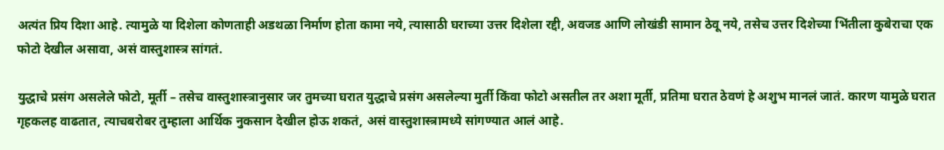अत्यंत प्रिय दिशा आहे. त्यामुळे या दिशेला कोणताही अडथळा निर्माण होता कामा नये, त्यासाठी घराच्या उत्तर दिशेला रद्दी, अवजड आणि लोखंडी सामान ठेवू नये, तसेच उत्तर दिशेच्या भिंतीला कुबेराचा एक फोटो देखील असावा, असं वास्तुशास्त्र सांगतं.

युद्धाचे प्रसंग असलेले फोटो, मूर्ती – तसेच वास्तुशास्त्रानुसार जर तुमच्या घरात युद्धाचे प्रसंग असलेल्या मुर्ती किंवा फोटो असतील तर अशा मूर्ती, प्रतिमा घरात ठेवणं हे अशुभ मानलं जातं. कारण यामुळे घरात गृहकलह वाढतात, त्याचबरोबर तुम्हाला आर्थिक नुकसान देखील होऊ शकतं, असं वास्तुशास्त्रामध्ये सांगण्यात आलं आहे.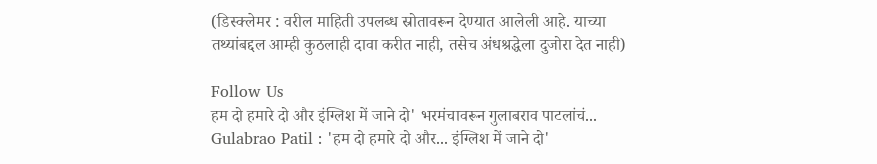(डिस्क्लेमर : वरील माहिती उपलब्ध स्रोतावरून देण्यात आलेली आहे. याच्या तथ्यांबद्दल आम्ही कुठलाही दावा करीत नाही, तसेच अंधश्रद्धेला दुजोरा देत नाही)

Follow Us
हम दो हमारे दो और इंग्लिश में जाने दो' भरमंचावरून गुलाबराव पाटलांचं...
Gulabrao Patil : 'हम दो हमारे दो और... इंग्लिश में जाने दो'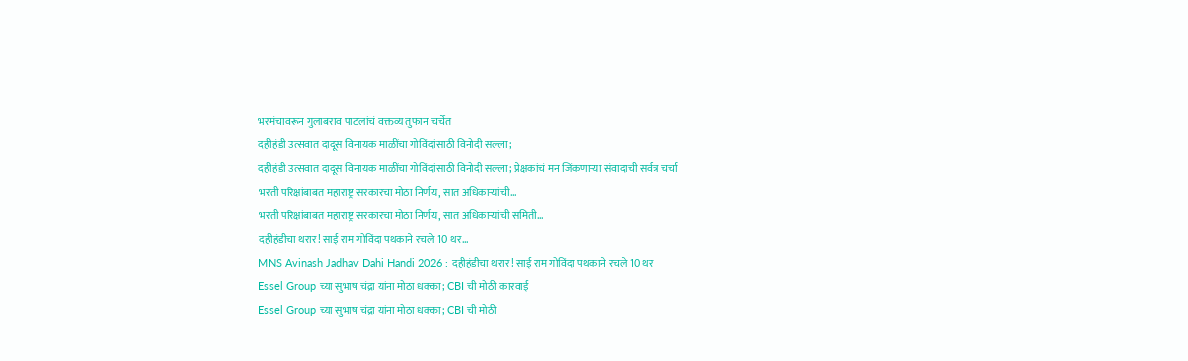भरमंचावरून गुलाबराव पाटलांचं वक्तव्य तुफान चर्चेत
दहीहंडी उत्सवात दादूस विनायक माळींचा गोविंदांसाठी विनोदी सल्ला;
दहीहंडी उत्सवात दादूस विनायक माळींचा गोविंदांसाठी विनोदी सल्ला; प्रेक्षकांचं मन जिंकणाऱ्या संवादाची सर्वत्र चर्चा
भरती परिक्षांबाबत महाराष्ट्र सरकारचा मोठा निर्णय, सात अधिकाऱ्यांची...
भरती परिक्षांबाबत महाराष्ट्र सरकारचा मोठा निर्णय, सात अधिकाऱ्यांची समिती...
दहीहंडीचा थरार! साई राम गोविंदा पथकाने रचले 10 थर...
MNS Avinash Jadhav Dahi Handi 2026 : दहीहंडीचा थरार! साई राम गोविंदा पथकाने रचले 10 थर
Essel Group च्या सुभाष चंद्रा यांना मोठा धक्का; CBI ची मोठी कारवाई
Essel Group च्या सुभाष चंद्रा यांना मोठा धक्का; CBI ची मोठी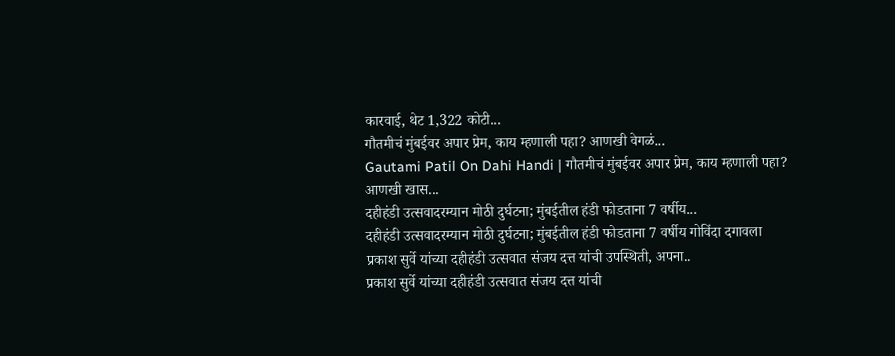कारवाई, थेट 1,322 कोटी...
गौतमीचं मुंबईवर अपार प्रेम, काय म्हणाली पहा? आणखी वेगळं...
Gautami Patil On Dahi Handi | गौतमीचं मुंबईवर अपार प्रेम, काय म्हणाली पहा? आणखी खास...
दहीहंडी उत्सवादरम्यान मोठी दुर्घटना; मुंबईतील हंडी फोडताना 7 वर्षीय...
दहीहंडी उत्सवादरम्यान मोठी दुर्घटना; मुंबईतील हंडी फोडताना 7 वर्षीय गोविंदा दगावला
प्रकाश सुर्वे यांच्या दहीहंडी उत्सवात संजय दत्त यांची उपस्थिती, अपना..
प्रकाश सुर्वे यांच्या दहीहंडी उत्सवात संजय दत्त यांची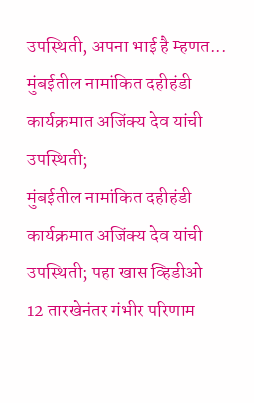उपस्थिती, अपना भाई है म्हणत...
मुंबईतील नामांकित दहीहंडी कार्यक्रमात अजिंक्य देव यांची उपस्थिती;
मुंबईतील नामांकित दहीहंडी कार्यक्रमात अजिंक्य देव यांची उपस्थिती; पहा खास व्हिडीओ
12 तारखेनंतर गंभीर परिणाम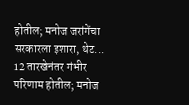होतील; मनोज जरांगेंचा सरकारला इशारा, थेट...
12 तारखेनंतर गंभीर परिणाम होतील; मनोज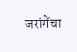जरांगेंचा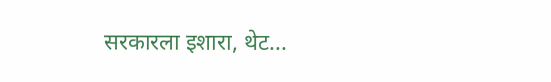सरकारला इशारा, थेट...